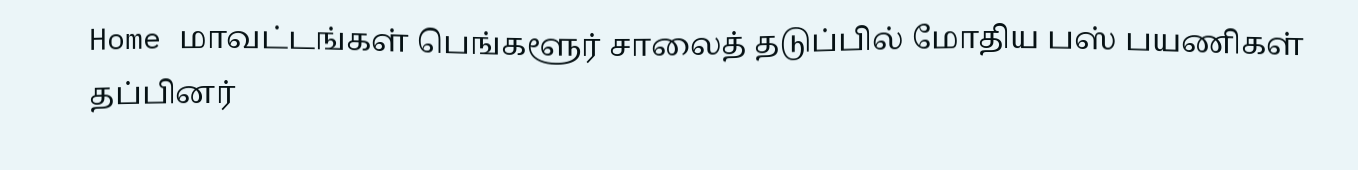Home மாவட்டங்கள் பெங்களூர் சாலைத் தடுப்பில் மோதிய பஸ் பயணிகள் தப்பினர்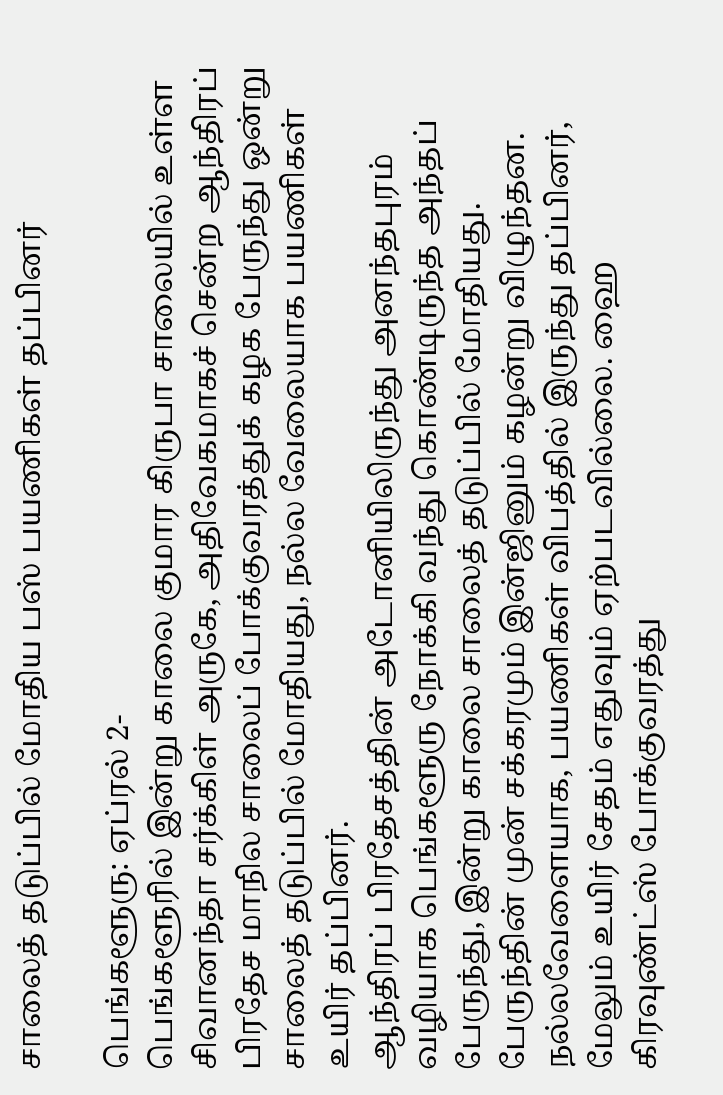சாலைத் தடுப்பில் மோதிய பஸ் பயணிகள் தப்பினர்

பெங்களூரு: ஏப்ரல் 2-
பெங்களூரில் இன்று காலை குமார கிருபா சாலையில் உள்ள சிவானந்தா சர்க்கிள் அருகே, அதிவேகமாகச் சென்ற ஆந்திரப் பிரதேச மாநில சாலைப் போக்குவரத்துக் கழக பேருந்து ஒன்று சாலைத் தடுப்பில் மோதியது, நல்ல வேலையாக பயணிகள் உயிர் தப்பினர்.
ஆந்திரப் பிரதேசத்தின் அடோனியிலிருந்து அனந்தபுரம் வழியாக பெங்களூரு நோக்கி வந்து கொண்டிருந்த அந்தப் பேருந்து, இன்று காலை சாலைத் தடுப்பில் மோதியது. பேருந்தின் முன் சக்கரமும் இன்ஜினும் கழன்று விழுந்தன. நல்லவேளையாக, பயணிகள் விபத்தில் இருந்து தப்பினர், மேலும் உயிர் சேதம் எதுவும் ஏற்படவில்லை. ஹை கிரவுண்ட்ஸ் போக்குவரத்து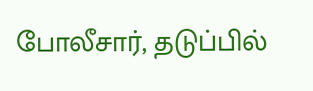போலீசார், தடுப்பில்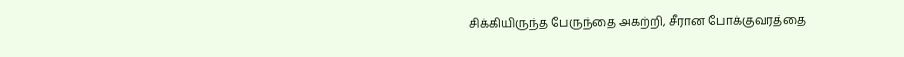சிக்கியிருந்த பேருந்தை அகற்றி, சீரான போக்குவரத்தை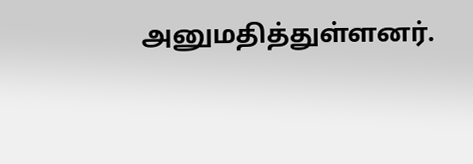அனுமதித்துள்ளனர்.